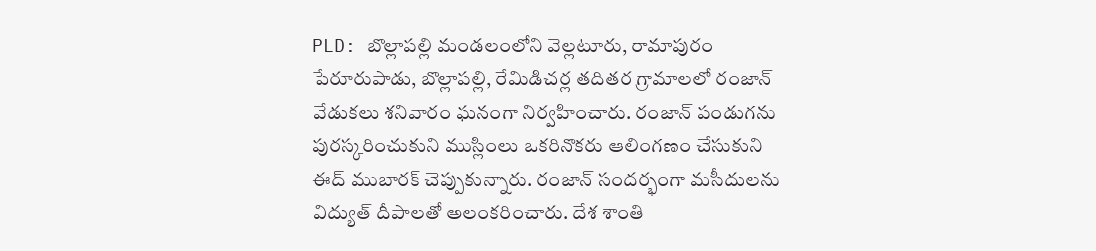PLD: బొల్లాపల్లి మండలంలోని వెల్లటూరు, రామాపురం పేరూరుపాడు, బొల్లాపల్లి, రేమిడిచర్ల తదితర గ్రామాలలో రంజాన్ వేడుకలు శనివారం ఘనంగా నిర్వహించారు. రంజాన్ పండుగను పురస్కరించుకుని ముస్లింలు ఒకరినొకరు ఆలింగణం చేసుకుని ఈద్ ముబారక్ చెప్పుకున్నారు. రంజాన్ సందర్భంగా మసీదులను విద్యుత్ దీపాలతో అలంకరించారు. దేశ శాంతి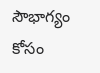సౌభాగ్యం కోసం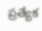ప్రత్యేక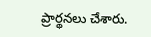ప్రార్థనలు చేశారు.